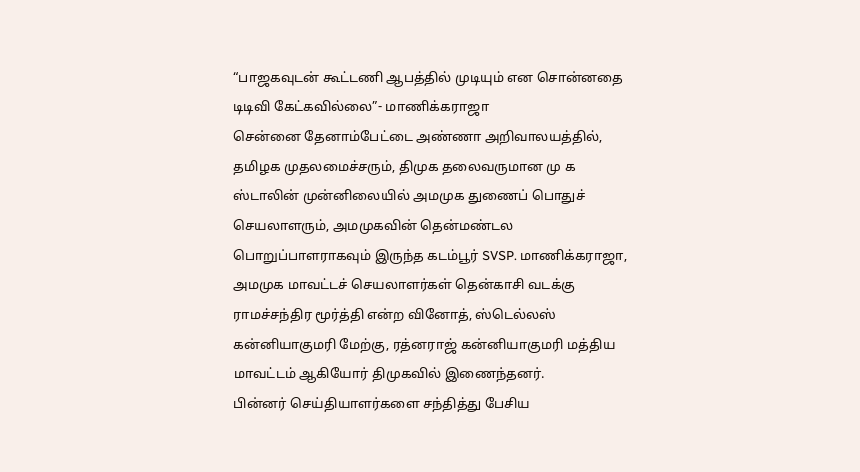“பாஜகவுடன் கூட்டணி ஆபத்தில் முடியும் என சொன்னதை டிடிவி கேட்கவில்லை”- மாணிக்கராஜா
சென்னை தேனாம்பேட்டை அண்ணா அறிவாலயத்தில், தமிழக முதலமைச்சரும், திமுக தலைவருமான மு க ஸ்டாலின் முன்னிலையில் அமமுக துணைப் பொதுச் செயலாளரும், அமமுகவின் தென்மண்டல பொறுப்பாளராகவும் இருந்த கடம்பூர் SVSP. மாணிக்கராஜா, அமமுக மாவட்டச் செயலாளர்கள் தென்காசி வடக்கு ராமச்சந்திர மூர்த்தி என்ற வினோத், ஸ்டெல்லஸ் கன்னியாகுமரி மேற்கு, ரத்னராஜ் கன்னியாகுமரி மத்திய மாவட்டம் ஆகியோர் திமுகவில் இணைந்தனர்.
பின்னர் செய்தியாளர்களை சந்தித்து பேசிய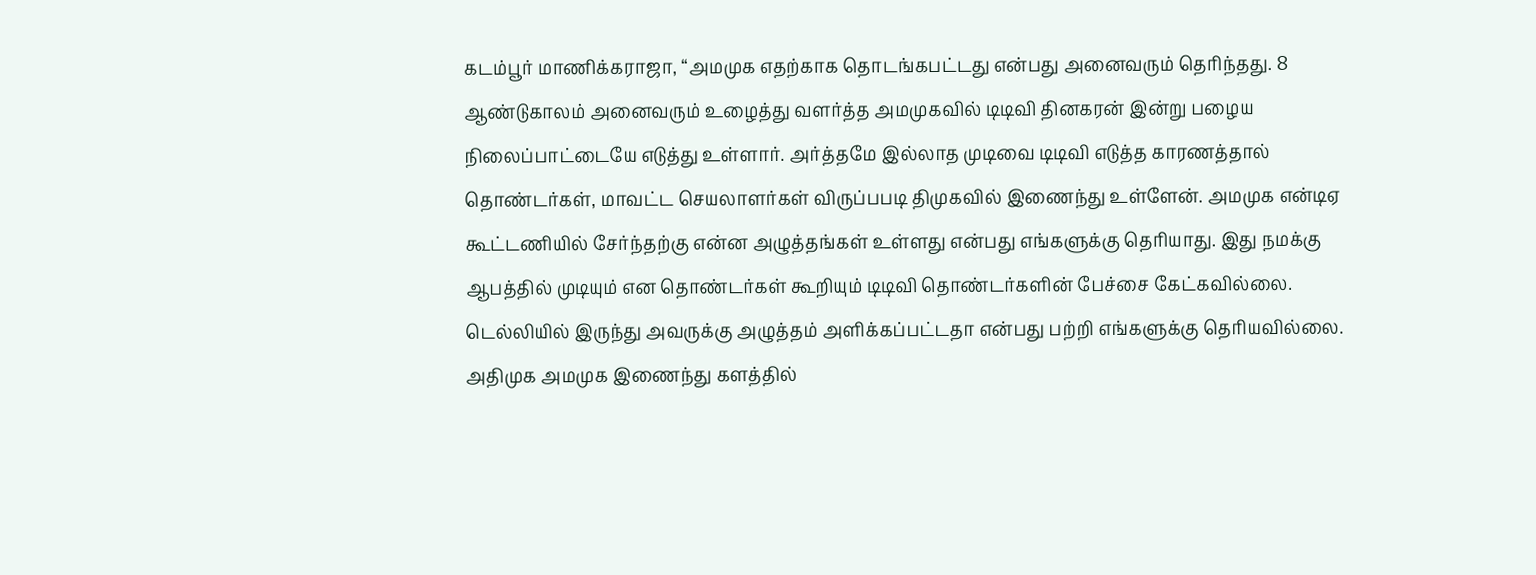கடம்பூர் மாணிக்கராஜா, “அமமுக எதற்காக தொடங்கபட்டது என்பது அனைவரும் தெரிந்தது. 8 ஆண்டுகாலம் அனைவரும் உழைத்து வளர்த்த அமமுகவில் டிடிவி தினகரன் இன்று பழைய நிலைப்பாட்டையே எடுத்து உள்ளார். அர்த்தமே இல்லாத முடிவை டிடிவி எடுத்த காரணத்தால் தொண்டர்கள், மாவட்ட செயலாளர்கள் விருப்பபடி திமுகவில் இணைந்து உள்ளேன். அமமுக என்டிஏ கூட்டணியில் சேர்ந்தற்கு என்ன அழுத்தங்கள் உள்ளது என்பது எங்களுக்கு தெரியாது. இது நமக்கு ஆபத்தில் முடியும் என தொண்டர்கள் கூறியும் டிடிவி தொண்டர்களின் பேச்சை கேட்கவில்லை. டெல்லியில் இருந்து அவருக்கு அழுத்தம் அளிக்கப்பட்டதா என்பது பற்றி எங்களுக்கு தெரியவில்லை.
அதிமுக அமமுக இணைந்து களத்தில்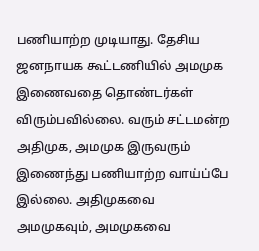பணியாற்ற முடியாது. தேசிய ஜனநாயக கூட்டணியில் அமமுக இணைவதை தொண்டர்கள் விரும்பவில்லை. வரும் சட்டமன்ற அதிமுக, அமமுக இருவரும் இணைந்து பணியாற்ற வாய்ப்பே இல்லை. அதிமுகவை அமமுகவும், அமமுகவை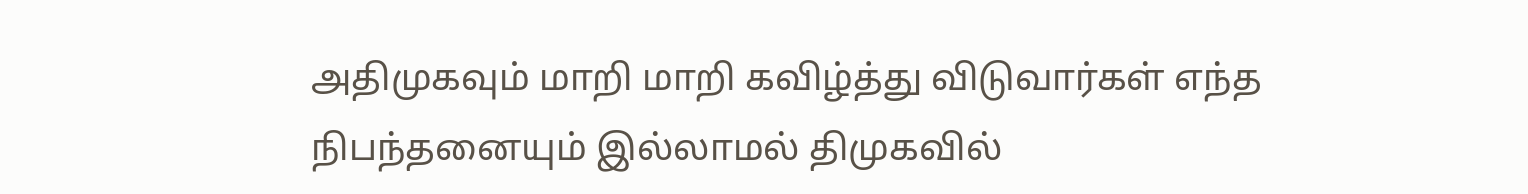அதிமுகவும் மாறி மாறி கவிழ்த்து விடுவார்கள் எந்த நிபந்தனையும் இல்லாமல் திமுகவில்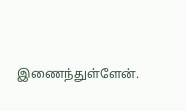இணைந்துள்ளேன்.